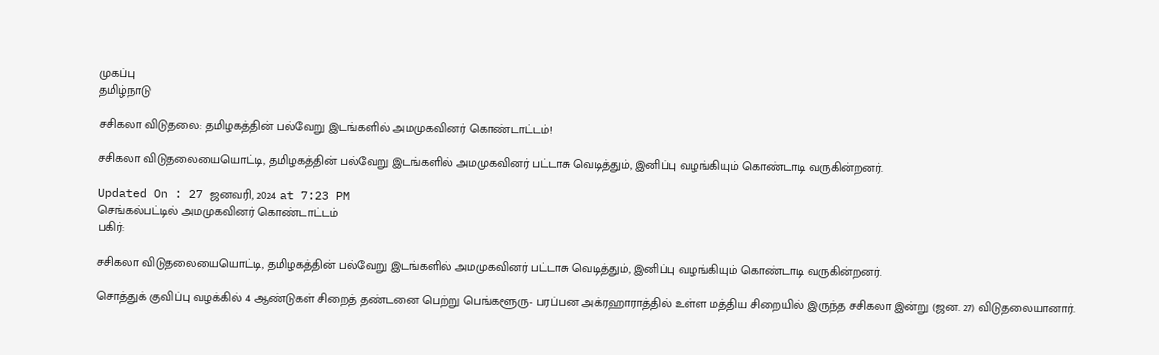முகப்பு
தமிழ்நாடு

சசிகலா விடுதலை: தமிழகத்தின் பல்வேறு இடங்களில் அமமுகவினர் கொண்டாட்டம்!

சசிகலா விடுதலையையொட்டி, தமிழகத்தின் பல்வேறு இடங்களில் அமமுகவினர் பட்டாசு வெடித்தும், இனிப்பு வழங்கியும் கொண்டாடி வருகின்றனர்.

Updated On : 27 ஜனவரி, 2024 at 7:23 PM
செங்கல்பட்டில் அமமுகவினர் கொண்டாட்டம்
பகிர்:

சசிகலா விடுதலையையொட்டி, தமிழகத்தின் பல்வேறு இடங்களில் அமமுகவினர் பட்டாசு வெடித்தும், இனிப்பு வழங்கியும் கொண்டாடி வருகின்றனர்.

சொத்துக் குவிப்பு வழக்கில் 4 ஆண்டுகள் சிறைத் தண்டனை பெற்று பெங்களூரு- பரப்பன அக்ரஹாராத்தில் உள்ள மத்திய சிறையில் இருந்த சசிகலா இன்று (ஜன. 27) விடுதலையானார்.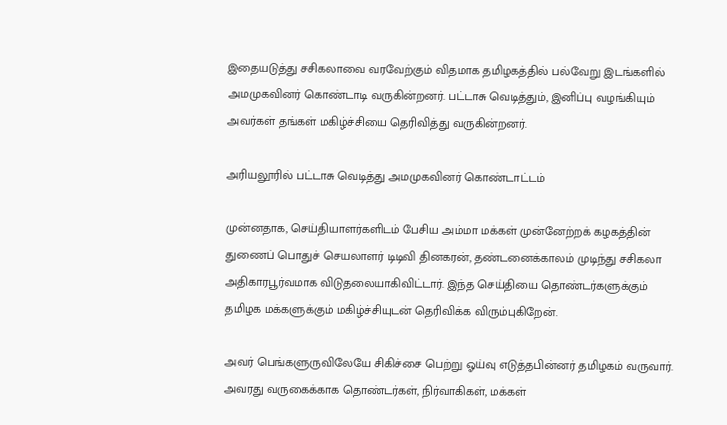இதையடுத்து சசிகலாவை வரவேற்கும் விதமாக தமிழகத்தில் பல்வேறு இடங்களில் அமமுகவினர் கொண்டாடி வருகின்றனர். பட்டாசு வெடித்தும், இனிப்பு வழங்கியும் அவர்கள் தங்கள் மகிழ்ச்சியை தெரிவித்து வருகின்றனர்.

அரியலூரில் பட்டாசு வெடித்து அமமுகவினர் கொண்டாட்டம்

முன்னதாக, செய்தியாளர்களிடம் பேசிய அம்மா மக்கள் முன்னேற்றக் கழகத்தின் துணைப் பொதுச் செயலாளர் டிடிவி தினகரன், தண்டனைக்காலம் முடிந்து சசிகலா அதிகாரபூர்வமாக விடுதலையாகிவிட்டார். இந்த செய்தியை தொண்டர்களுக்கும் தமிழக மக்களுக்கும் மகிழ்ச்சியுடன் தெரிவிக்க விரும்புகிறேன்.

அவர் பெங்களுருவிலேயே சிகிச்சை பெற்று ஓய்வு எடுத்தபின்னர் தமிழகம் வருவார். அவரது வருகைக்காக தொண்டர்கள், நிர்வாகிகள், மக்கள்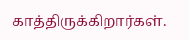காத்திருக்கிறார்கள்.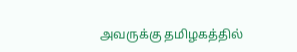அவருக்கு தமிழகத்தில்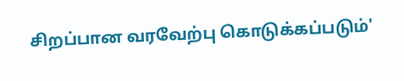சிறப்பான வரவேற்பு கொடுக்கப்படும்'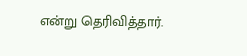என்று தெரிவித்தார்.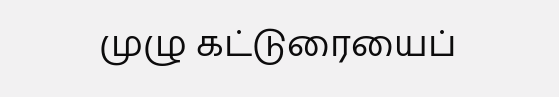முழு கட்டுரையைப்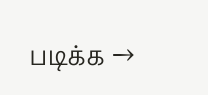படிக்க →